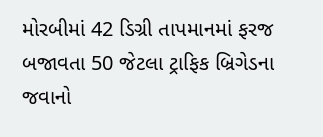મોરબીમાં 42 ડિગ્રી તાપમાનમાં ફરજ બજાવતા 50 જેટલા ટ્રાફિક બ્રિગેડના જવાનો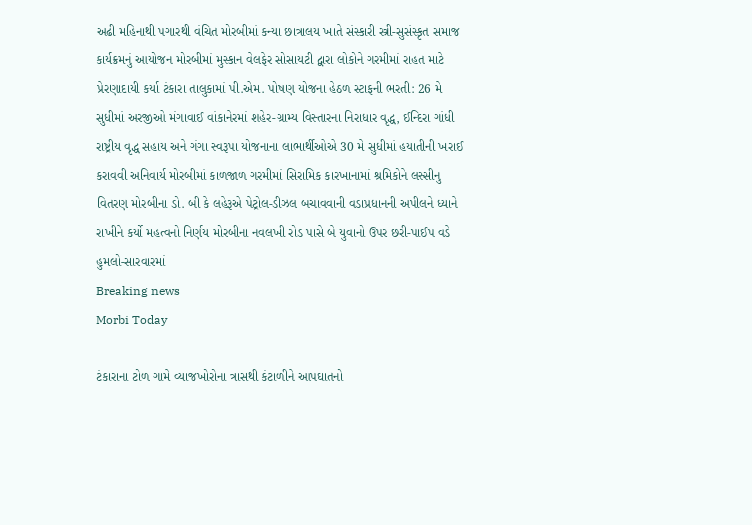અઢી મહિનાથી પગારથી વંચિત મોરબીમાં કન્યા છાત્રાલય ખાતે સંસ્કારી સ્ત્રી-સુસંસ્કૃત સમાજ કાર્યક્રમનું આયોજન મોરબીમાં મુસ્કાન વેલફેર સોસાયટી દ્વારા લોકોને ગરમીમાં રાહત માટે પ્રેરણાદાયી કર્યા ટંકારા તાલુકામાં પી.એમ. પોષણ યોજના હેઠળ સ્ટાફની ભરતી: 26 મે સુધીમાં અરજીઓ મંગાવાઈ વાંકાનેરમાં શહેર-ગ્રામ્ય વિસ્તારના નિરાધાર વૃદ્ધ, ઈન્દિરા ગાંધી રાષ્ટ્રીય વૃદ્ધ સહાય અને ગંગા સ્વરૂપા યોજનાના લાભાર્થીઓએ 30 મે સુધીમાં હયાતીની ખરાઈ કરાવવી અનિવાર્ય મોરબીમાં કાળજાળ ગરમીમાં સિરામિક કારખાનામાં શ્રમિકોને લસ્સીનુ વિતરણ મોરબીના ડો. બી કે લહેરૂએ પેટ્રોલ-ડીઝલ બચાવવાની વડાપ્રધાનની અપીલને ધ્યાને રાખીને કર્યો મહત્વનો નિર્ણય મોરબીના નવલખી રોડ પાસે બે યુવાનો ઉપર છરી-પાઈપ વડે હુમલો-સારવારમાં
Breaking news
Morbi Today

ટંકારાના ટોળ ગામે વ્યાજખોરોના ત્રાસથી કંટાળીને આપઘાતનો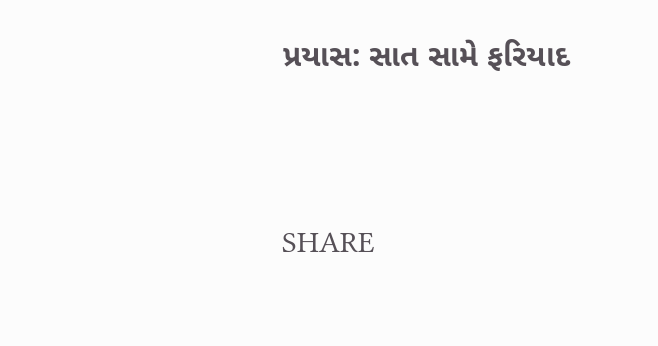પ્રયાસ: સાત સામે ફરિયાદ


SHARE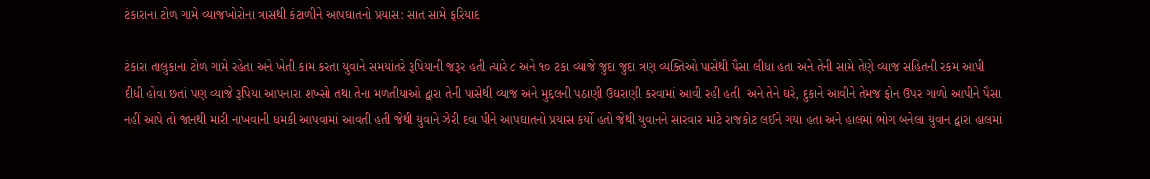ટંકારાના ટોળ ગામે વ્યાજખોરોના ત્રાસથી કંટાળીને આપઘાતનો પ્રયાસ: સાત સામે ફરિયાદ

ટંકારા તાલુકાના ટોળ ગામે રહેતા અને ખેતી કામ કરતા યુવાને સમયાંતરે રૂપિયાની જરૂર હતી ત્યારે ૮ અને ૧૦ ટકા વ્યાજે જુદા જુદા ત્રણ વ્યક્તિઓ પાસેથી પૈસા લીધા હતા અને તેની સામે તેણે વ્યાજ સહિતની રકમ આપી દીધી હોવા છતાં પણ વ્યાજે રૂપિયા આપનારા શખ્સો તથા તેના મળતીયાઓ દ્વારા તેની પાસેથી વ્યાજ અને મુદ્દલની પઠાણી ઉઘરાણી કરવામાં આવી રહી હતી  અને તેને ઘરે, દુકાને આવીને તેમજ ફોન ઉપર ગાળો આપીને પૈસા નહીં આપે તો જાનથી મારી નાખવાની ધમકી આપવામાં આવતી હતી જેથી યુવાને ઝેરી દવા પીને આપઘાતનો પ્રયાસ કર્યો હતો જેથી યુવાનને સારવાર માટે રાજકોટ લઈને ગયા હતા અને હાલમાં ભોગ બનેલા યુવાન દ્વારા હાલમાં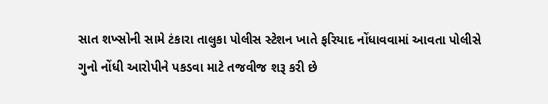સાત શખ્સોની સામે ટંકારા તાલુકા પોલીસ સ્ટેશન ખાતે ફરિયાદ નોંધાવવામાં આવતા પોલીસે ગુનો નોંધી આરોપીને પકડવા માટે તજવીજ શરૂ કરી છે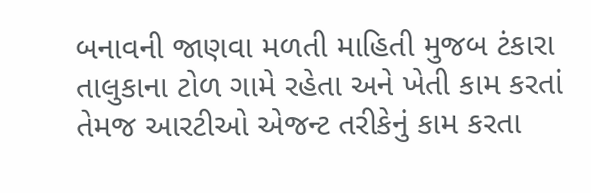બનાવની જાણવા મળતી માહિતી મુજબ ટંકારા તાલુકાના ટોળ ગામે રહેતા અને ખેતી કામ કરતાં તેમજ આરટીઓ એજન્ટ તરીકેનું કામ કરતા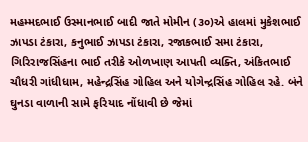મહમ્મદભાઈ ઉસ્માનભાઈ બાદી જાતે મોમીન (૩૦)એ હાલમાં મુકેશભાઈ ઝાપડા ટંકારા, કનુભાઈ ઝાપડા ટંકારા, રજાકભાઈ સમા ટંકારા, ગિરિરાજસિંહના ભાઈ તરીકે ઓળખાણ આપતી વ્યક્તિ, અંકિતભાઈ ચૌધરી ગાંધીધામ, મહેન્દ્રસિંહ ગોહિલ અને યોગેન્દ્રસિંહ ગોહિલ રહે. બંને ઘુનડા વાળાની સામે ફરિયાદ નોંધાવી છે જેમાં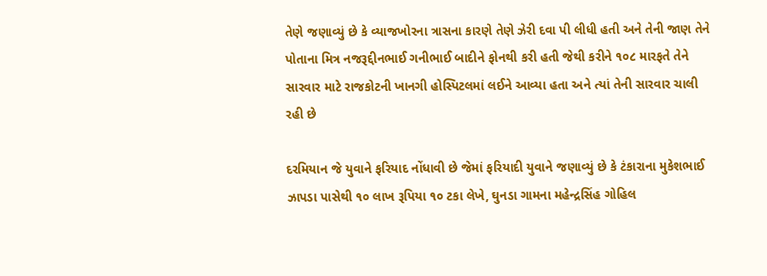તેણે જણાવ્યું છે કે વ્યાજખોરના ત્રાસના કારણે તેણે ઝેરી દવા પી લીધી હતી અને તેની જાણ તેને પોતાના મિત્ર નજરૂદ્દીનભાઈ ગનીભાઈ બાદીને ફોનથી કરી હતી જેથી કરીને ૧૦૮ મારફતે તેને સારવાર માટે રાજકોટની ખાનગી હોસ્પિટલમાં લઈને આવ્યા હતા અને ત્યાં તેની સારવાર ચાલી રહી છે

દરમિયાન જે યુવાને ફરિયાદ નોંધાવી છે જેમાં ફરિયાદી યુવાને જણાવ્યું છે કે ટંકારાના મુકેશભાઈ ઝાપડા પાસેથી ૧૦ લાખ રૂપિયા ૧૦ ટકા લેખે, ઘુનડા ગામના મહેન્દ્રસિંહ ગોહિલ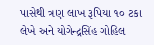પાસેથી ત્રણ લાખ રૂપિયા ૧૦ ટકા લેખે અને યોગેન્દ્રસિંહ ગોહિલ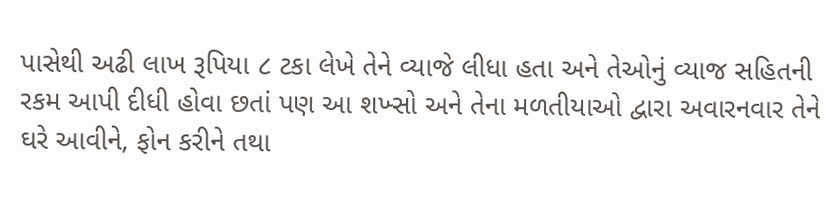પાસેથી અઢી લાખ રૂપિયા ૮ ટકા લેખે તેને વ્યાજે લીધા હતા અને તેઓનું વ્યાજ સહિતની રકમ આપી દીધી હોવા છતાં પણ આ શખ્સો અને તેના મળતીયાઓ દ્વારા અવારનવાર તેને ઘરે આવીને, ફોન કરીને તથા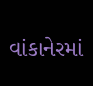વાંકાનેરમાં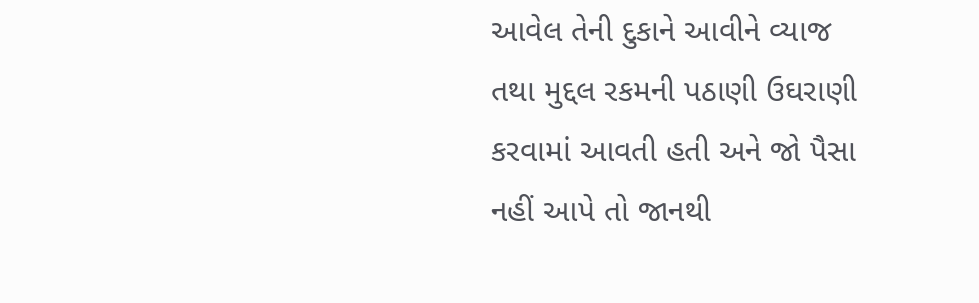આવેલ તેની દુકાને આવીને વ્યાજ તથા મુદ્દલ રકમની પઠાણી ઉઘરાણી કરવામાં આવતી હતી અને જો પૈસા નહીં આપે તો જાનથી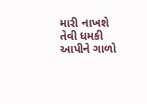મારી નાખશે તેવી ધમકી આપીને ગાળો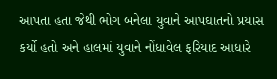આપતા હતા જેથી ભોગ બનેલા યુવાને આપઘાતનો પ્રયાસ કર્યો હતો અને હાલમાં યુવાને નોંધાવેલ ફરિયાદ આધારે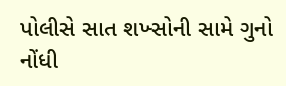પોલીસે સાત શખ્સોની સામે ગુનો નોંધી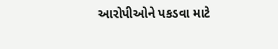આરોપીઓને પકડવા માટે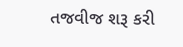તજવીજ શરૂ કરી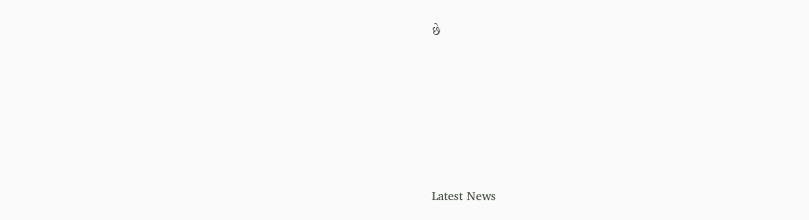છે






Latest News